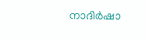നാദിര്‍ഷാ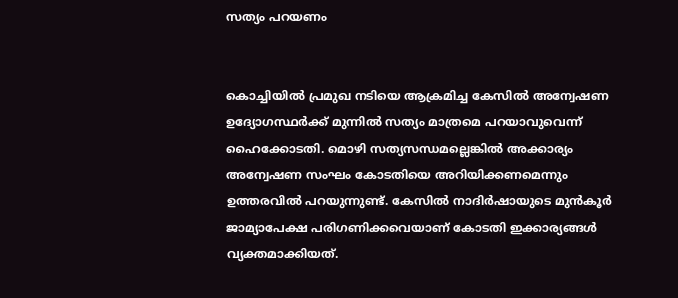സത്യം പറയണം


കൊച്ചിയില്‍ പ്രമുഖ നടിയെ ആക്രമിച്ച കേസില്‍ അന്വേഷണ ഉദ്യോഗസ്ഥര്‍ക്ക് മുന്നില്‍ സത്യം മാത്രമെ പറയാവുവെന്ന് ഹൈക്കോടതി. മൊഴി സത്യസന്ധമല്ലെങ്കില്‍ അക്കാര്യം അന്വേഷണ സംഘം കോടതിയെ അറിയിക്കണമെന്നും ഉത്തരവില്‍ പറയുന്നുണ്ട്. കേസില്‍ നാദിര്‍ഷായുടെ മുന്‍കൂര്‍ ജാമ്യാപേക്ഷ പരിഗണിക്കവെയാണ് കോടതി ഇക്കാര്യങ്ങള്‍ വ്യക്തമാക്കിയത്.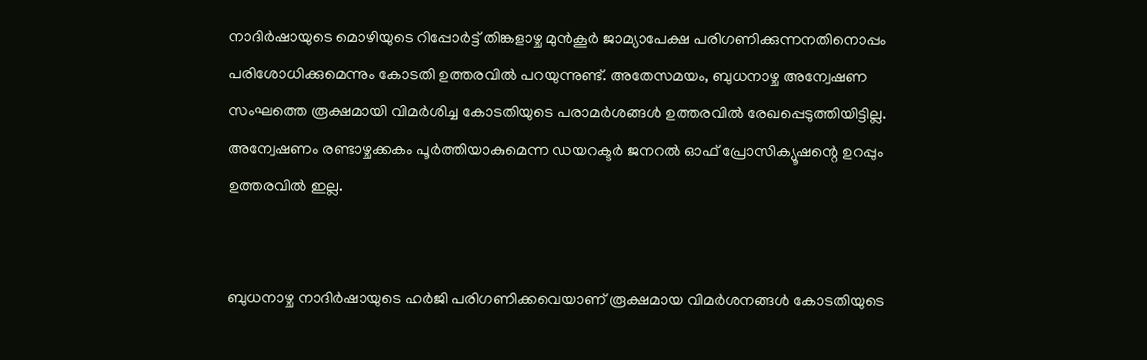നാദിര്‍ഷായുടെ മൊഴിയുടെ റിപ്പോര്‍ട്ട് തിങ്കളാഴ്ച മുന്‍കൂര്‍ ജാമ്യാപേക്ഷ പരിഗണിക്കുന്നനതിനൊപ്പം പരിശോധിക്കുമെന്നും കോടതി ഉത്തരവില്‍ പറയുന്നുണ്ട്. അതേസമയം, ബുധനാഴ്ച അന്വേഷണ സംഘത്തെ രൂക്ഷമായി വിമര്‍ശിച്ച കോടതിയുടെ പരാമര്‍ശങ്ങള്‍ ഉത്തരവില്‍ രേഖപ്പെടുത്തിയിട്ടില്ല. അന്വേഷണം രണ്ടാഴ്ചക്കകം പൂര്‍ത്തിയാകുമെന്ന ഡയറക്ടര്‍ ജനറല്‍ ഓഫ് പ്രോസിക്യൂഷന്റെ ഉറപ്പും ഉത്തരവില്‍ ഇല്ല.


ബുധനാഴ്ച നാദിര്‍ഷായുടെ ഹര്‍ജി പരിഗണിക്കവെയാണ് രൂക്ഷമായ വിമര്‍ശനങ്ങള്‍ കോടതിയുടെ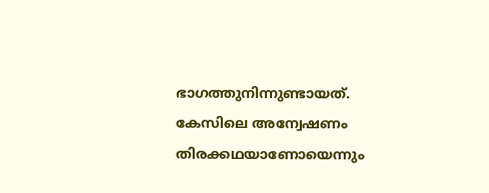ഭാഗത്തുനിന്നുണ്ടായത്. കേസിലെ അന്വേഷണം തിരക്കഥയാണോയെന്നും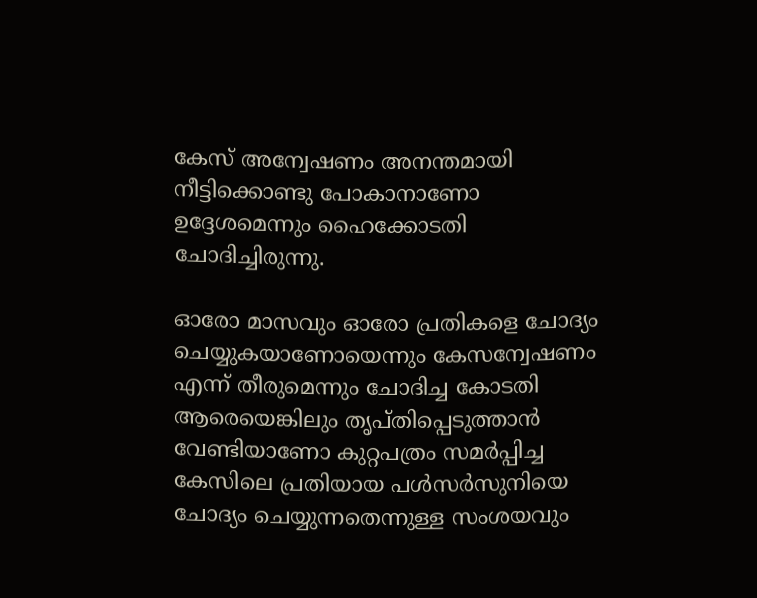കേസ് അന്വേഷണം അനന്തമായി നീട്ടിക്കൊണ്ടു പോകാനാണോ ഉദ്ദേശമെന്നും ഹൈക്കോടതി ചോദിച്ചിരുന്നു.

ഓരോ മാസവും ഓരോ പ്രതികളെ ചോദ്യം ചെയ്യുകയാണോയെന്നും കേസന്വേഷണം എന്ന് തീരുമെന്നും ചോദിച്ച കോടതി ആരെയെങ്കിലും തൃപ്തിപ്പെടുത്താന്‍ വേണ്ടിയാണോ കുറ്റപത്രം സമര്‍പ്പിച്ച കേസിലെ പ്രതിയായ പള്‍സര്‍സുനിയെ ചോദ്യം ചെയ്യുന്നതെന്നുള്ള സംശയവും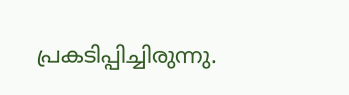പ്രകടിപ്പിച്ചിരുന്നു.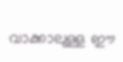വാക്കാലുള്ള ഈ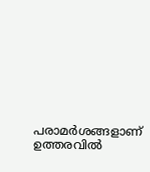പരാമര്‍ശങ്ങളാണ് ഉത്തരവില്‍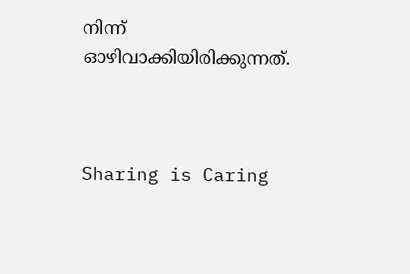നിന്ന് ഓഴിവാക്കിയിരിക്കുന്നത്.



Sharing is Caring